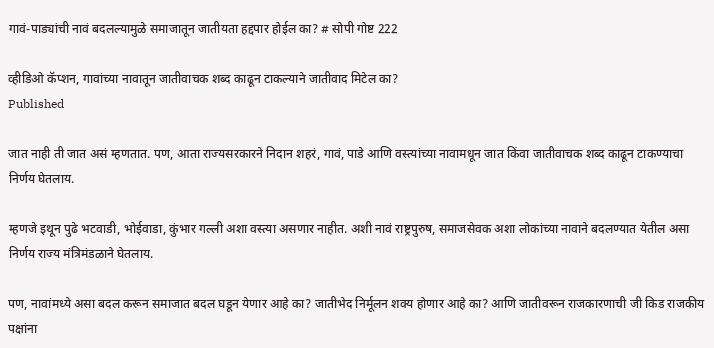गावं-पाड्यांची नावं बदलल्यामुळे समाजातून जातीयता हद्दपार होईल का? # सोपी गोष्ट 222

व्हीडिओ कॅप्शन, गावांच्या नावातून जातीवाचक शब्द काढून टाकल्याने जातीवाद मिटेल का?
Published

जात नाही ती जात असं म्हणतात. पण, आता राज्यसरकारने निदान शहरं, गावं, पाडे आणि वस्त्यांच्या नावामधून जात किंवा जातीवाचक शब्द काढून टाकण्याचा निर्णय घेतलाय.

म्हणजे इथून पुढे भटवाडी, भोईवाडा, कुंभार गल्ली अशा वस्त्या असणार नाहीत. अशी नावं राष्ट्रपुरुष, समाजसेवक अशा लोकांच्या नावाने बदलण्यात येतील असा निर्णय राज्य मंत्रिमंडळाने घेतलाय.

पण, नावांमध्ये असा बदल करून समाजात बदल घडून येणार आहे का? जातीभेद निर्मूलन शक्य होणार आहे का? आणि जातीवरून राजकारणाची जी किड राजकीय पक्षांना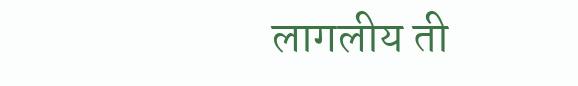लागलीय ती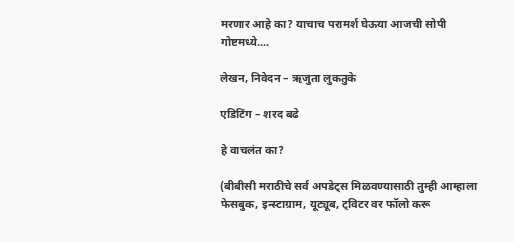मरणार आहे का? याचाच परामर्श घेऊया आजची सोपी गोष्टमध्ये....

लेखन, निवेदन – ऋजुता लुकतुके

एडिटिंग – शरद बढे

हे वाचलंत का?

(बीबीसी मराठीचे सर्व अपडेट्स मिळवण्यासाठी तुम्ही आम्हाला फेसबुक, इन्स्टाग्राम, यूट्यूब, ट्विटर वर फॉलो करू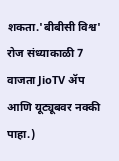शकता.'बीबीसी विश्व' रोज संध्याकाळी 7 वाजता JioTV ॲप आणि यूट्यूबवर नक्की पाहा.)